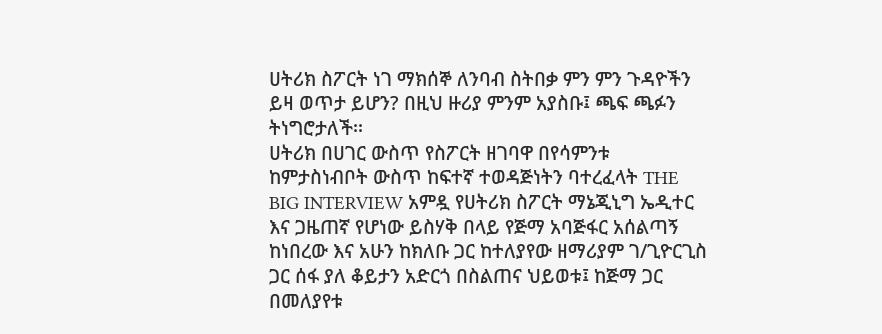ሀትሪክ ስፖርት ነገ ማክሰኞ ለንባብ ስትበቃ ምን ምን ጉዳዮችን ይዛ ወጥታ ይሆን? በዚህ ዙሪያ ምንም አያስቡ፤ ጫፍ ጫፉን ትነግሮታለች፡፡
ሀትሪክ በሀገር ውስጥ የስፖርት ዘገባዋ በየሳምንቱ ከምታስነብቦት ውስጥ ከፍተኛ ተወዳጅነትን ባተረፈላት THE BIG INTERVIEW አምዷ የሀትሪክ ስፖርት ማኔጂኒግ ኤዲተር እና ጋዜጠኛ የሆነው ይስሃቅ በላይ የጅማ አባጅፋር አሰልጣኝ ከነበረው እና አሁን ከክለቡ ጋር ከተለያየው ዘማሪያም ገ/ጊዮርጊስ ጋር ሰፋ ያለ ቆይታን አድርጎ በስልጠና ህይወቱ፤ ከጅማ ጋር በመለያየቱ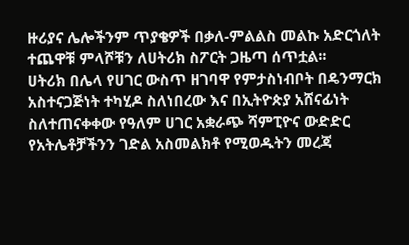ዙሪያና ሌሎችንም ጥያቄዎች በቃለ-ምልልስ መልኩ አድርጎለት ተጨዋቹ ምላሾቹን ለሀትሪክ ስፖርት ጋዜጣ ሰጥቷል፡፡
ሀትሪክ በሌላ የሀገር ውስጥ ዘገባዋ የምታስነብቦት በዴንማርክ አስተናጋጅነት ተካሂዶ ስለነበረው እና በኢትዮጵያ አሸናፊነት ስለተጠናቀቀው የዓለም ሀገር አቋራጭ ሻምፒዮና ውድድር የአትሌቶቻችንን ገድል አስመልክቶ የሚወዱትን መረጃ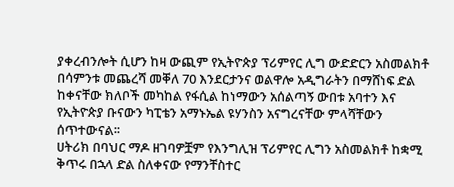ያቀረብንሎት ሲሆን ከዛ ውጪም የኢትዮጵያ ፕሪምየር ሊግ ውድድርን አስመልክቶ በሳምንቱ መጨረሻ መቐለ 70 እንደርታንና ወልዋሎ አዲግራትን በማሸነፍ ድል ከቀናቸው ክለቦች መካከል የፋሲል ከነማውን አሰልጣኝ ውበቱ አባተን እና የኢትዮጵያ ቡናውን ካፒቴን አማኑኤል ዩሃንስን አናግረናቸው ምላሻቸውን ሰጥተውናል፡፡
ሀትሪክ በባህር ማዶ ዘገባዎቿም የእንግሊዝ ፕሪምየር ሊግን አስመልክቶ ከቋሚ ቅጥሩ በኋላ ድል ስለቀናው የማንቸስተር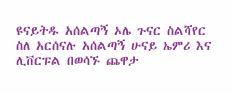ዩናይትዱ አሰልጣኝ ኦሌ ጉናር ስልሻየር ስለ አርሰናሉ አሰልጣኝ ሁናይ ኤምሪ እና ሊቨርፑል በወሳኙ ጨዋታ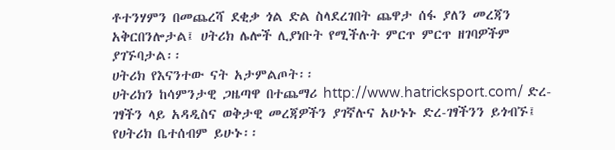ቶተንሃምን በመጨረሻ ደቂቃ ጎል ድል ስላደረገበት ጨዋታ ሰፋ ያለን መረጃን አቅርበንሎታል፤ ሀትሪክ ሌሎች ሊያነቡት የሚችሉት ምርጥ ምርጥ ዘገባዎችም ያገኙባታል፡፡
ሀትሪክ የእናንተው ናት አታምልጦት፡፡
ሀትሪክን ከሳምንታዊ ጋዜጣዋ በተጨማሪ http://www.hatricksport.com/ ድረ-ገፃችን ላይ አዳዲስና ወቅታዊ መረጃዎችን ያገኛሉና አሁኑኑ ድረ-ገፃችንን ይጎብኙ፤ የሀትሪክ ቤተሰብም ይሁኑ፡፡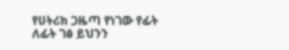የሀትሪክ ጋዜጣ የነገው የፊት ለፊት ገፅ ይህንን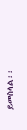ይመስላል፡፡